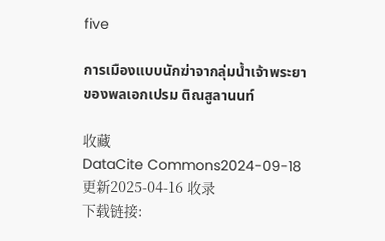five

การเมืองแบบนักฆ่าจากลุ่มน้ำเจ้าพระยา ของพลเอกเปรม ติณสูลานนท์

收藏
DataCite Commons2024-09-18 更新2025-04-16 收录
下载链接: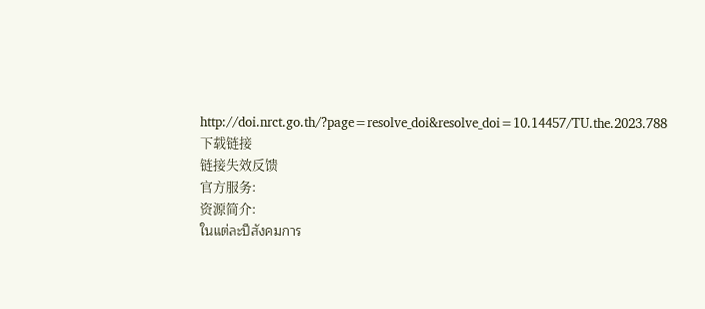http://doi.nrct.go.th/?page=resolve_doi&resolve_doi=10.14457/TU.the.2023.788
下载链接
链接失效反馈
官方服务:
资源简介:
ในแต่ละปีสังคมการ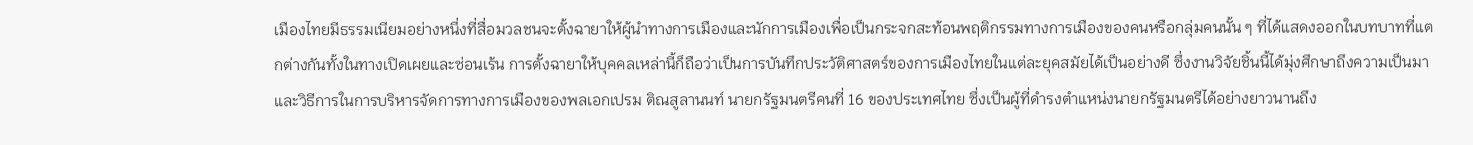เมืองไทยมีธรรมเนียมอย่างหนึ่งที่สื่อมวลชนจะตั้งฉายาให้ผู้นำทางการเมืองและนักการเมืองเพื่อเป็นกระจกสะท้อนพฤติกรรมทางการเมืองของคนหรือกลุ่มคนนั้น ๆ ที่ได้แสดงออกในบทบาทที่แตกต่างกันทั้งในทางเปิดเผยและซ่อนเร้น การตั้งฉายาให้บุคคลเหล่านี้ก็ถือว่าเป็นการบันทึกประวัติศาสตร์ของการเมืองไทยในแต่ละยุคสมัยได้เป็นอย่างดี ซึ่งงานวิจัยชิ้นนี้ได้มุ่งศึกษาถึงความเป็นมาและวิธีการในการบริหารจัดการทางการเมืองของพลเอกเปรม ติณสูลานนท์ นายกรัฐมนตรีคนที่ 16 ของประเทศไทย ซึ่งเป็นผู้ที่ดำรงตำแหน่งนายกรัฐมนตรีได้อย่างยาวนานถึง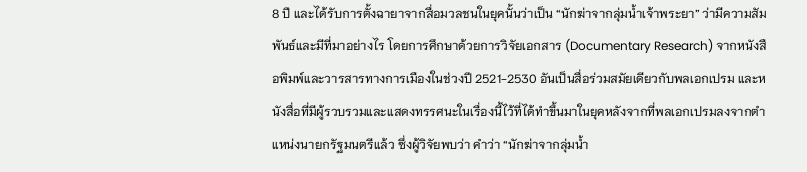8 ปี และได้รับการตั้งฉายาจากสื่อมวลชนในยุคนั้นว่าเป็น “นักฆ่าจากลุ่มน้ำเจ้าพระยา” ว่ามีความสัมพันธ์และมีที่มาอย่างไร โดยการศึกษาด้วยการวิจัยเอกสาร (Documentary Research) จากหนังสือพิมพ์และวารสารทางการเมืองในช่วงปี 2521-2530 อันเป็นสื่อร่วมสมัยเดียวกับพลเอกเปรม และหนังสื่อที่มีผู้รวบรวมและแสดงทรรศนะในเรื่องนี้ไว้ที่ได้ทำขึ้นมาในยุคหลังจากที่พลเอกเปรมลงจากตำแหน่งนายกรัฐมนตรีแล้ว ซึ่งผู้วิจัยพบว่า คำว่า “นักฆ่าจากลุ่มน้ำ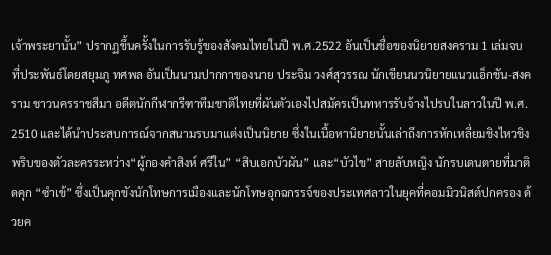เจ้าพระยานั้น” ปรากฏขึ้นครั้งในการรับรู้ของสังคมไทยในปี พ.ศ.2522 อันเป็นชื่อของนิยายสงคราม 1 เล่มจบ ที่ประพันธ์โดยสยุมภู ทศพล อันเป็นนามปากกาของนาย ประจิม วงศ์สุวรรณ นักเขียนนวนิยายแนวแอ็กชัน-สงคราม ชาวนครราชสีมา อดีตนักกีฬากรีฑาทีมชาติไทยที่ผันตัวเองไปสมัครเป็นทหารรับจ้างไปรบในลาวในปี พ.ศ. 2510 และได้นำประสบการณ์จากสนามรบมาแต่งเป็นนิยาย ซึ่งในเนื้อหานิยายนั้นเล่าถึงการหักเหลี่ยมชิงไหวชิงพริบของตัวละครระหว่าง“ผู้กองคำสิงห์ ศรีใน” “สิบเอกบัวผัน” และ“บัวไข” สายลับหญิง นักรบเดนตายที่มาติดคุก “ซำเข้” ซึ่งเป็นคุกขังนักโทษการเมืองและนักโทษอุกฉกรรจ์ของประเทศลาวในยุคที่คอมมิวนิสต์ปกครอง ด้วยค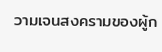วามเจนสงครามของผู้ก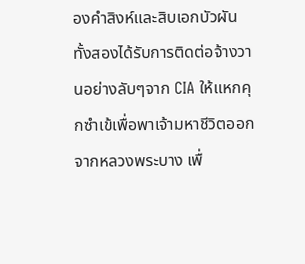องคำสิงห์และสิบเอกบัวผัน ทั้งสองได้รับการติดต่อจ้างวานอย่างลับๆจาก CIA ให้แหกคุกซำเข้เพื่อพาเจ้ามหาชีวิตออกจากหลวงพระบาง เพื่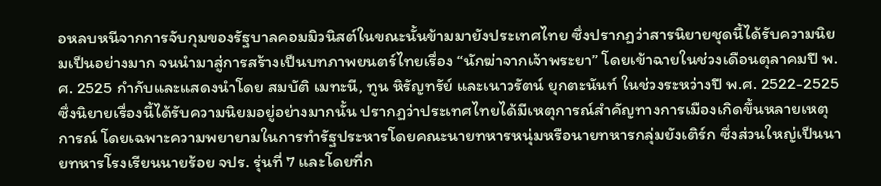อหลบหนีจากการจับกุมของรัฐบาลคอมมิวนิสต์ในขณะนั้นข้ามมายังประเทศไทย ซึ่งปรากฏว่าสารนิยายชุดนี้ได้รับความนิยมเป็นอย่างมาก จนนำมาสู่การสร้างเป็นบทภาพยนตร์ไทยเรื่อง “นักฆ่าจากเจ้าพระยา” โดยเข้าฉายในช่วงเดือนตุลาคมปี พ.ศ. 2525 กำกับและแสดงนำโดย สมบัติ เมทะนี, ทูน หิรัญทรัย์ และเนาวรัตน์ ยุกตะนันท์ ในช่วงระหว่างปี พ.ศ. 2522-2525 ซึ่งนิยายเรื่องนี้ได้รับความนิยมอยู่อย่างมากนั้น ปรากฏว่าประเทศไทยได้มีเหตุการณ์สำคัญทางการเมืองเกิดขึ้นหลายเหตุการณ์ โดยเฉพาะความพยายามในการทำรัฐประหารโดยคณะนายทหารหนุ่มหรือนายทหารกลุ่มยังเติร์ก ซึ่งส่วนใหญ่เป็นนายทหารโรงเรียนนายร้อย จปร. รุ่นที่ 7 และโดยที่ก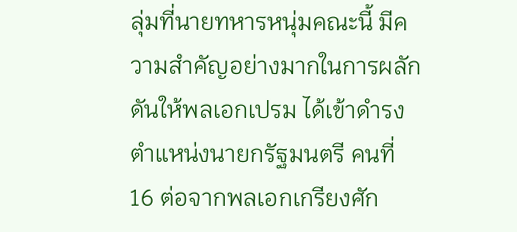ลุ่มที่นายทหารหนุ่มคณะนี้ มีความสำคัญอย่างมากในการผลักดันให้พลเอกเปรม ได้เข้าดำรงตำแหน่งนายกรัฐมนตรี คนที่ 16 ต่อจากพลเอกเกรียงศัก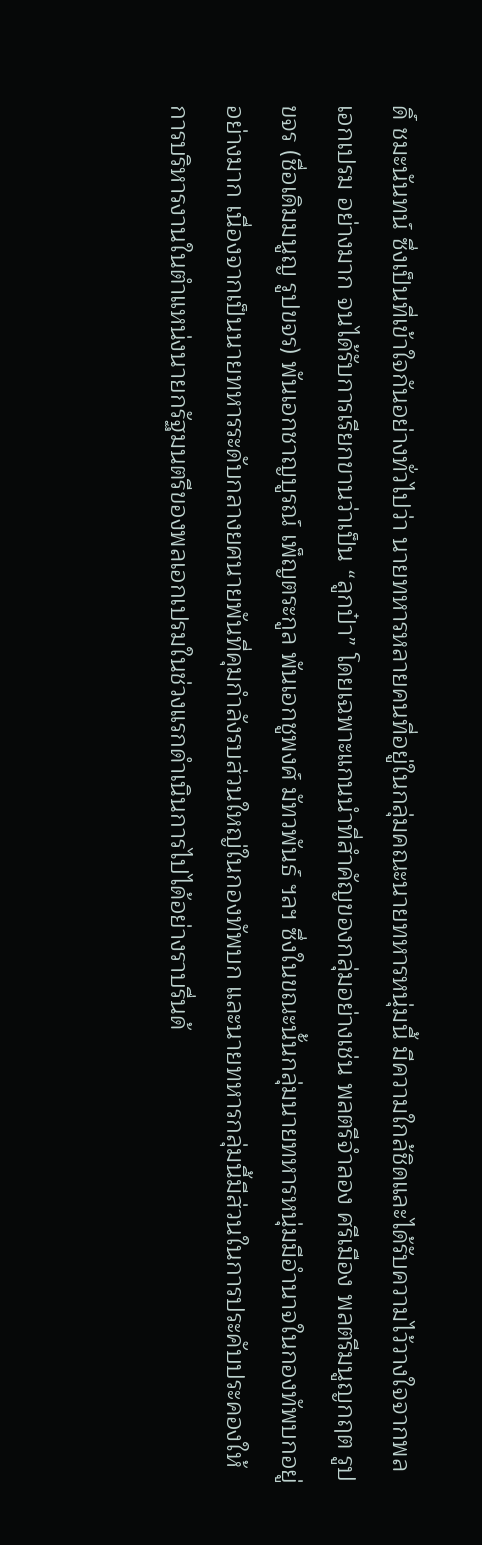ดิ์ ชมะนันทน์ ซึ่งเป็นที่เข้าใจกันอย่างทั่วไปว่า นายทหารหลายคนที่อยู่ในกลุ่มคณะนายทหารหนุ่มนี้ มีความใกล้ชิดและได้รับความไว้วางใจจากพลเอกเปรม อย่างมาก จนได้รับการเรียกขานว่าเป็น “ลูกป๋า” โดยเฉพาะแกนนำที่สำคัญของกลุ่มอย่างเช่น พลตรีจำลอง ศรีเมือง พลตรีมนูญกฤต รูปขจร (ชื่อเดิมมนูญ รูปขจร) พันเอกชาญบูรณ์ เพ็ญตระกูล พันเอกชูพงศ์ มัทวพันธ์ ฯลฯ ซึ่งในขณะนั้นกลุ่มนายทหารหนุ่มมีอำนาจในกองทัพบกอยู่อย่างมาก เนื่องจากเป็นนายทหารระดับกลางยศนายพันที่คุมกำลังรบส่วนใหญ่ในกองทัพบก และนายทหารกลุ่มนี้มีส่วนในการประคับประคองให้การบริหารงานในตำแหน่งนายกรัฐมนตรีของพลเอกเปรมในช่วงแรกดำเนินการไปได้อย่างราบรื่นด้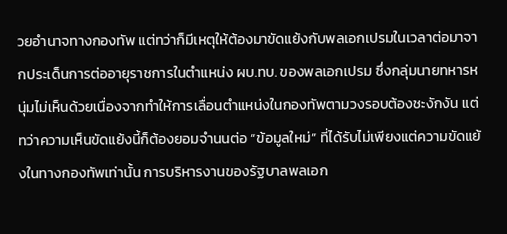วยอำนาจทางกองทัพ แต่ทว่าก็มีเหตุให้ต้องมาขัดแย้งกับพลเอกเปรมในเวลาต่อมาจากประเด็นการต่ออายุราชการในตำแหน่ง ผบ.ทบ. ของพลเอกเปรม ซึ่งกลุ่มนายทหารหนุ่มไม่เห็นด้วยเนื่องจากทำให้การเลื่อนตำแหน่งในกองทัพตามวงรอบต้องชะงักงัน แต่ทว่าความเห็นขัดแย้งนี้ก็ต้องยอมจำนนต่อ “ข้อมูลใหม่” ที่ได้รับไม่เพียงแต่ความขัดแย้งในทางกองทัพเท่านั้น การบริหารงานของรัฐบาลพลเอก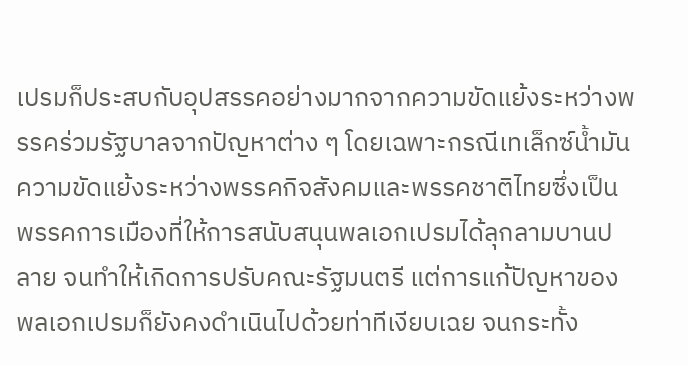เปรมก็ประสบกับอุปสรรคอย่างมากจากความขัดแย้งระหว่างพรรคร่วมรัฐบาลจากปัญหาต่าง ๆ โดยเฉพาะกรณีเทเล็กซ์น้ำมัน ความขัดแย้งระหว่างพรรคกิจสังคมและพรรคชาติไทยซึ่งเป็นพรรคการเมืองที่ให้การสนับสนุนพลเอกเปรมได้ลุกลามบานปลาย จนทำให้เกิดการปรับคณะรัฐมนตรี แต่การแก้ปัญหาของพลเอกเปรมก็ยังคงดำเนินไปด้วยท่าทีเงียบเฉย จนกระทั้ง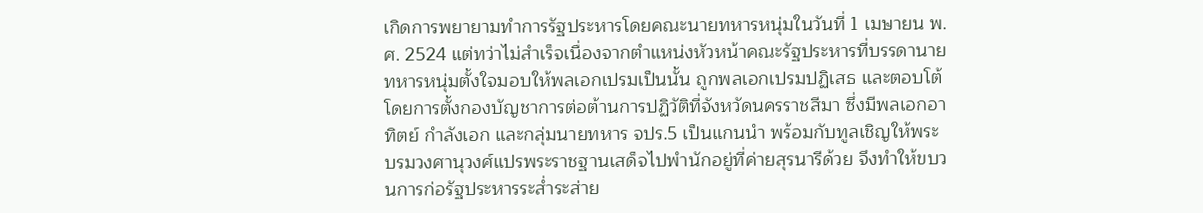เกิดการพยายามทำการรัฐประหารโดยคณะนายทหารหนุ่มในวันที่ 1 เมษายน พ.ศ. 2524 แต่ทว่าไม่สำเร็จเนื่องจากตำแหน่งหัวหน้าคณะรัฐประหารที่บรรดานายทหารหนุ่มตั้งใจมอบให้พลเอกเปรมเป็นนั้น ถูกพลเอกเปรมปฏิเสธ และตอบโต้โดยการตั้งกองบัญชาการต่อต้านการปฏิวัติที่จังหวัดนครราชสีมา ซึ่งมีพลเอกอาทิตย์ กำลังเอก และกลุ่มนายทหาร จปร.5 เป็นแกนนำ พร้อมกับทูลเชิญให้พระบรมวงศานุวงศ์แปรพระราชฐานเสด็จไปพำนักอยู่ที่ค่ายสุรนารีด้วย จึงทำให้ขบวนการก่อรัฐประหารระส่ำระส่าย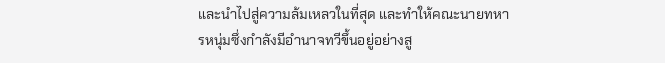และนำไปสู่ความล้มเหลวในที่สุด และทำให้คณะนายทหารหนุ่มซึ่งกำลังมีอำนาจทวีขึ้นอยู่อย่างสู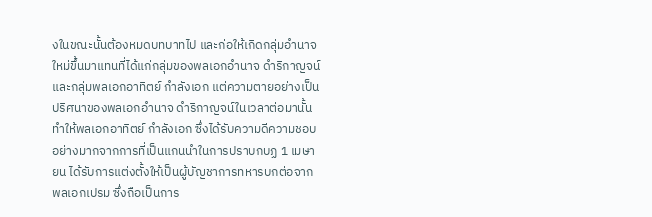งในขณะนั้นต้องหมดบทบาทไป และก่อให้เกิดกลุ่มอำนาจใหม่ขึ้นมาแทนที่ได้แก่กลุ่มของพลเอกอำนาจ ดำริกาญจน์และกลุ่มพลเอกอาทิตย์ กำลังเอก แต่ความตายอย่างเป็นปริศนาของพลเอกอำนาจ ดำริกาญจน์ในเวลาต่อมานั้นทำให้พลเอกอาทิตย์ กำลังเอก ซึ่งได้รับความดีความชอบอย่างมากจากการที่เป็นแกนนำในการปราบกบฏ 1 เมษายน ได้รับการแต่งตั้งให้เป็นผู้บัญชาการทหารบกต่อจากพลเอกเปรม ซึ่งถือเป็นการ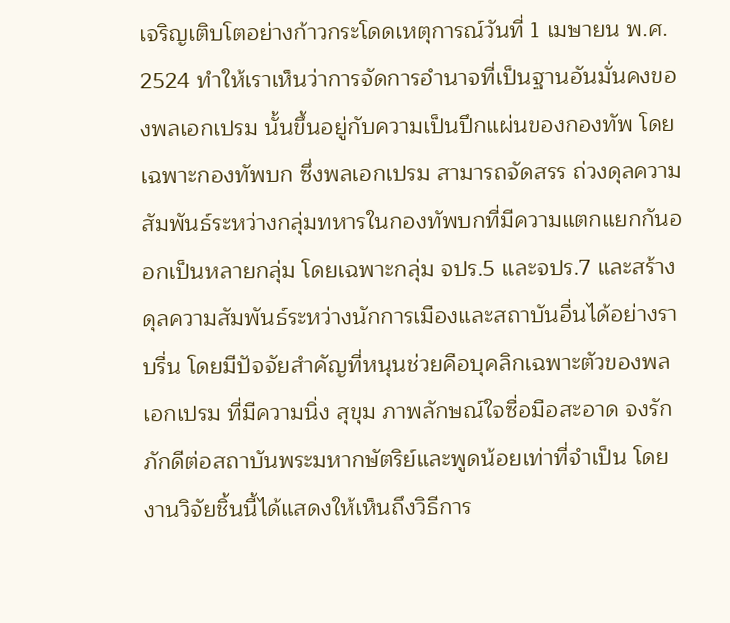เจริญเติบโตอย่างก้าวกระโดดเหตุการณ์วันที่ 1 เมษายน พ.ศ. 2524 ทำให้เราเห็นว่าการจัดการอำนาจที่เป็นฐานอันมั่นคงของพลเอกเปรม นั้นขึ้นอยู่กับความเป็นปึกแผ่นของกองทัพ โดยเฉพาะกองทัพบก ซึ่งพลเอกเปรม สามารถจัดสรร ถ่วงดุลความสัมพันธ์ระหว่างกลุ่มทหารในกองทัพบกที่มีความแตกแยกกันออกเป็นหลายกลุ่ม โดยเฉพาะกลุ่ม จปร.5 และจปร.7 และสร้างดุลความสัมพันธ์ระหว่างนักการเมืองและสถาบันอื่นได้อย่างราบรื่น โดยมีปัจจัยสำคัญที่หนุนช่วยคือบุคลิกเฉพาะตัวของพลเอกเปรม ที่มีความนิ่ง สุขุม ภาพลักษณ์ใจซื่อมือสะอาด จงรักภักดีต่อสถาบันพระมหากษัตริย์และพูดน้อยเท่าที่จำเป็น โดยงานวิจัยชิ้นนี้ได้แสดงให้เห็นถึงวิธีการ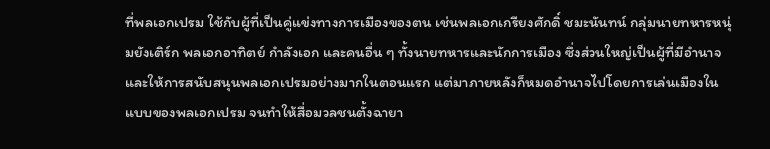ที่พลเอกเปรม ใช้กับผู้ที่เป็นคู่แข่งทางการเมืองของตน เช่นพลเอกเกรียงศักดิ์ ชมะนันทน์ กลุ่มนายทหารหนุ่มยังเติร์ก พลเอกอาทิตย์ กำลังเอก และคนอื่น ๆ ทั้งนายทหารและนักการเมือง ซึ่งส่วนใหญ่เป็นผู้ที่มีอำนาจและให้การสนับสนุนพลเอกเปรมอย่างมากในตอนแรก แต่มาภายหลังก็หมดอำนาจไปโดยการเล่นเมืองในแบบของพลเอกเปรม จนทำให้สื่อมวลชนตั้งฉายา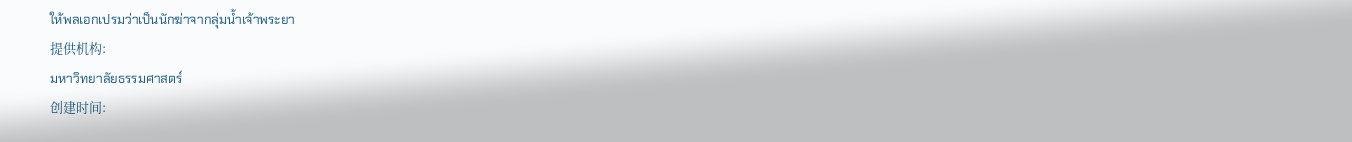ให้พลเอกเปรมว่าเป็นนักฆ่าจากลุ่มน้ำเจ้าพระยา
提供机构:
มหาวิทยาลัยธรรมศาสตร์
创建时间: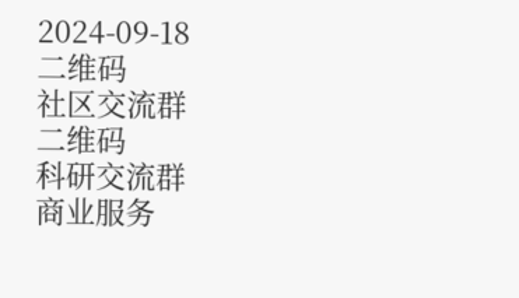2024-09-18
二维码
社区交流群
二维码
科研交流群
商业服务